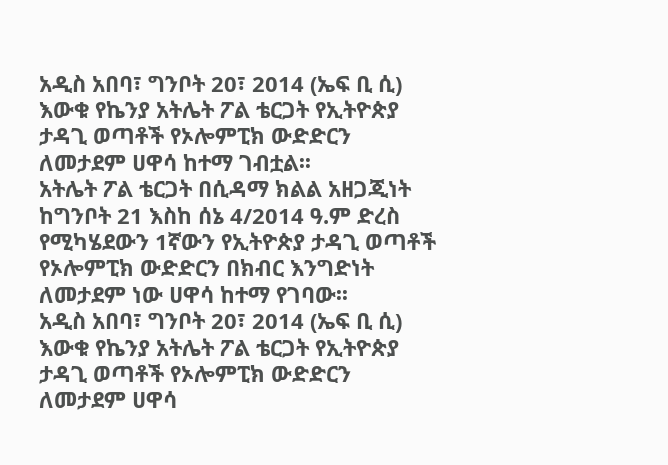አዲስ አበባ፣ ግንቦት 20፣ 2014 (ኤፍ ቢ ሲ) እውቁ የኬንያ አትሌት ፖል ቴርጋት የኢትዮጵያ ታዳጊ ወጣቶች የኦሎምፒክ ውድድርን ለመታደም ሀዋሳ ከተማ ገብቷል፡፡
አትሌት ፖል ቴርጋት በሲዳማ ክልል አዘጋጂነት ከግንቦት 21 እስከ ሰኔ 4/2014 ዓ.ም ድረስ የሚካሄደውን 1ኛውን የኢትዮጵያ ታዳጊ ወጣቶች የኦሎምፒክ ውድድርን በክብር እንግድነት ለመታደም ነው ሀዋሳ ከተማ የገባው፡፡
አዲስ አበባ፣ ግንቦት 20፣ 2014 (ኤፍ ቢ ሲ) እውቁ የኬንያ አትሌት ፖል ቴርጋት የኢትዮጵያ ታዳጊ ወጣቶች የኦሎምፒክ ውድድርን ለመታደም ሀዋሳ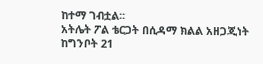ከተማ ገብቷል፡፡
አትሌት ፖል ቴርጋት በሲዳማ ክልል አዘጋጂነት ከግንቦት 21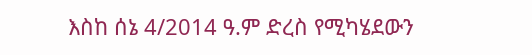እስከ ሰኔ 4/2014 ዓ.ም ድረስ የሚካሄደውን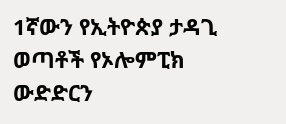1ኛውን የኢትዮጵያ ታዳጊ ወጣቶች የኦሎምፒክ ውድድርን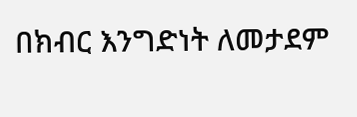በክብር እንግድነት ለመታደም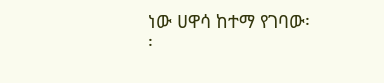ነው ሀዋሳ ከተማ የገባው፡፡